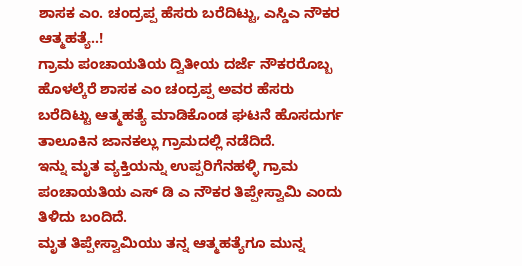ಶಾಸಕ ಎಂ. ಚಂದ್ರಪ್ಪ ಹೆಸರು ಬರೆದಿಟ್ಟು, ಎಸ್ಡಿಎ ನೌಕರ ಆತ್ಮಹತ್ಯೆ..!
ಗ್ರಾಮ ಪಂಚಾಯತಿಯ ದ್ವಿತೀಯ ದರ್ಜೆ ನೌಕರರೊಬ್ಬ ಹೊಳಲ್ಕೆರೆ ಶಾಸಕ ಎಂ ಚಂದ್ರಪ್ಪ ಅವರ ಹೆಸರು ಬರೆದಿಟ್ಟು ಆತ್ಮಹತ್ಯೆ ಮಾಡಿಕೊಂಡ ಘಟನೆ ಹೊಸದುರ್ಗ ತಾಲೂಕಿನ ಜಾನಕಲ್ಲು ಗ್ರಾಮದಲ್ಲಿ ನಡೆದಿದೆ.
ಇನ್ನು ಮೃತ ವ್ಯಕ್ತಿಯನ್ನು ಉಪ್ಪರಿಗೆನಹಳ್ಳಿ ಗ್ರಾಮ ಪಂಚಾಯತಿಯ ಎಸ್ ಡಿ ಎ ನೌಕರ ತಿಪ್ಪೇಸ್ವಾಮಿ ಎಂದು ತಿಳಿದು ಬಂದಿದೆ.
ಮೃತ ತಿಪ್ಪೇಸ್ವಾಮಿಯು ತನ್ನ ಆತ್ಮಹತ್ಯೆಗೂ ಮುನ್ನ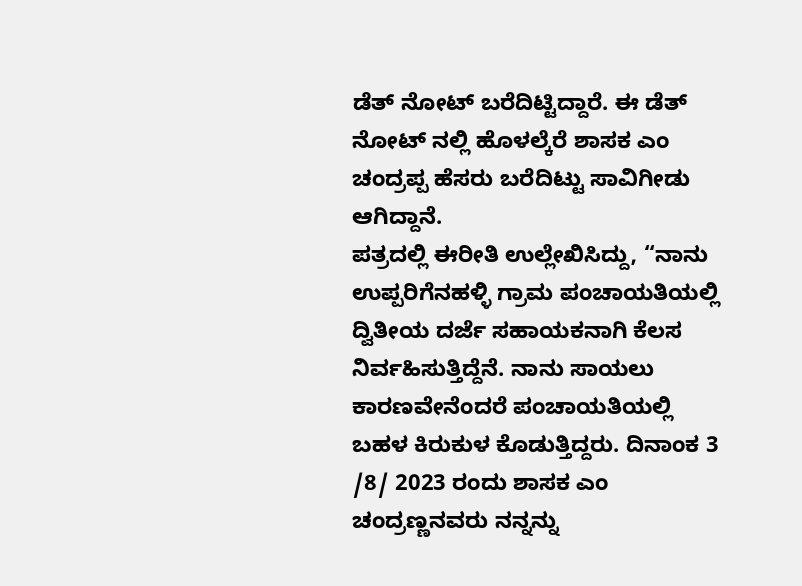ಡೆತ್ ನೋಟ್ ಬರೆದಿಟ್ಟಿದ್ದಾರೆ. ಈ ಡೆತ್ ನೋಟ್ ನಲ್ಲಿ ಹೊಳಲ್ಕೆರೆ ಶಾಸಕ ಎಂ ಚಂದ್ರಪ್ಪ ಹೆಸರು ಬರೆದಿಟ್ಟು ಸಾವಿಗೀಡು ಆಗಿದ್ದಾನೆ.
ಪತ್ರದಲ್ಲಿ ಈರೀತಿ ಉಲ್ಲೇಖಿಸಿದ್ದು, “ನಾನು ಉಪ್ಪರಿಗೆನಹಳ್ಳಿ ಗ್ರಾಮ ಪಂಚಾಯತಿಯಲ್ಲಿ ದ್ವಿತೀಯ ದರ್ಜೆ ಸಹಾಯಕನಾಗಿ ಕೆಲಸ ನಿರ್ವಹಿಸುತ್ತಿದ್ದೆನೆ. ನಾನು ಸಾಯಲು ಕಾರಣವೇನೆಂದರೆ ಪಂಚಾಯತಿಯಲ್ಲಿ ಬಹಳ ಕಿರುಕುಳ ಕೊಡುತ್ತಿದ್ದರು. ದಿನಾಂಕ 3 /8/ 2023 ರಂದು ಶಾಸಕ ಎಂ ಚಂದ್ರಣ್ಣನವರು ನನ್ನನ್ನು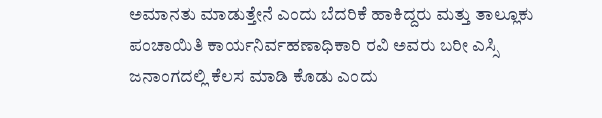ಅಮಾನತು ಮಾಡುತ್ತೇನೆ ಎಂದು ಬೆದರಿಕೆ ಹಾಕಿದ್ದರು ಮತ್ತು ತಾಲ್ಲೂಕು ಪಂಚಾಯಿತಿ ಕಾರ್ಯನಿರ್ವಹಣಾಧಿಕಾರಿ ರವಿ ಅವರು ಬರೀ ಎಸ್ಸಿ ಜನಾಂಗದಲ್ಲಿ ಕೆಲಸ ಮಾಡಿ ಕೊಡು ಎಂದು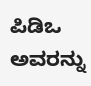ಪಿಡಿಒ ಅವರನ್ನು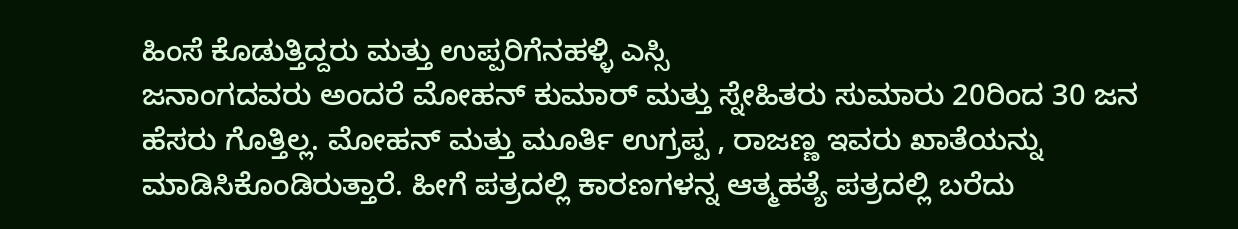ಹಿಂಸೆ ಕೊಡುತ್ತಿದ್ದರು ಮತ್ತು ಉಪ್ಪರಿಗೆನಹಳ್ಳಿ ಎಸ್ಸಿ
ಜನಾಂಗದವರು ಅಂದರೆ ಮೋಹನ್ ಕುಮಾರ್ ಮತ್ತು ಸ್ನೇಹಿತರು ಸುಮಾರು 20ರಿಂದ 30 ಜನ ಹೆಸರು ಗೊತ್ತಿಲ್ಲ. ಮೋಹನ್ ಮತ್ತು ಮೂರ್ತಿ ಉಗ್ರಪ್ಪ , ರಾಜಣ್ಣ ಇವರು ಖಾತೆಯನ್ನು ಮಾಡಿಸಿಕೊಂಡಿರುತ್ತಾರೆ. ಹೀಗೆ ಪತ್ರದಲ್ಲಿ ಕಾರಣಗಳನ್ನ ಆತ್ಮಹತ್ಯೆ ಪತ್ರದಲ್ಲಿ ಬರೆದು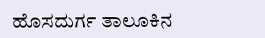ಹೊಸದುರ್ಗ ತಾಲೂಕಿನ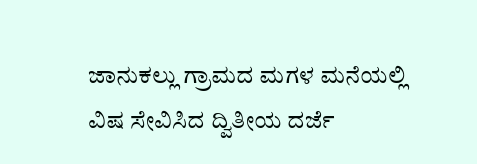ಜಾನುಕಲ್ಲು ಗ್ರಾಮದ ಮಗಳ ಮನೆಯಲ್ಲಿ ವಿಷ ಸೇವಿಸಿದ ದ್ವಿತೀಯ ದರ್ಜೆ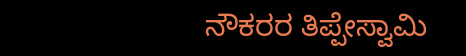ನೌಕರರ ತಿಪ್ಪೇಸ್ವಾಮಿ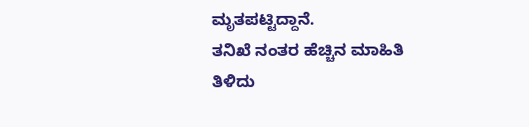ಮೃತಪಟ್ಟಿದ್ದಾನೆ.
ತನಿಖೆ ನಂತರ ಹೆಚ್ಚಿನ ಮಾಹಿತಿ ತಿಳಿದು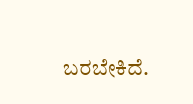ಬರಬೇಕಿದೆ.